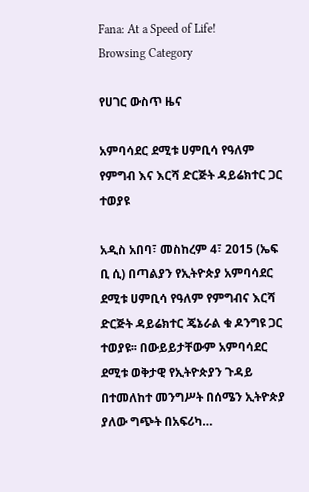Fana: At a Speed of Life!
Browsing Category

የሀገር ውስጥ ዜና

አምባሳደር ደሚቱ ሀምቢሳ የዓለም የምግብ እና እርሻ ድርጅት ዳይሬክተር ጋር ተወያዩ

አዲስ አበባ፣ መስከረም 4፣ 2015 (ኤፍ ቢ ሲ) በጣልያን የኢትዮጵያ አምባሳደር ደሚቱ ሀምቢሳ የዓለም የምግብና እርሻ ድርጅት ዳይሬክተር ጄኔራል ቁ ዶንግዩ ጋር ተወያዩ፡፡ በውይይታቸውም አምባሳደር ደሚቱ ወቅታዊ የኢትዮጵያን ጉዳይ በተመለከተ መንግሥት በሰሜን ኢትዮጵያ ያለው ግጭት በአፍሪካ…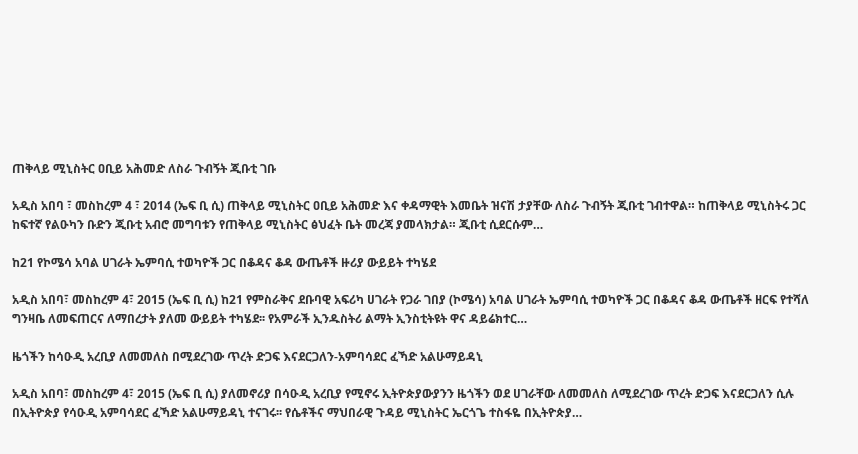ጠቅላይ ሚኒስትር ዐቢይ አሕመድ ለስራ ጉብኝት ጂቡቲ ገቡ

አዲስ አበባ ፣ መስከረም 4 ፣ 2014 (ኤፍ ቢ ሲ) ጠቅላይ ሚኒስትር ዐቢይ አሕመድ እና ቀዳማዊት እመቤት ዝናሽ ታያቸው ለስራ ጉብኝት ጂቡቲ ገብተዋል። ከጠቅላይ ሚኒስትሩ ጋር ከፍተኛ የልዑካን ቡድን ጂቡቲ አብሮ መግባቱን የጠቅላይ ሚኒስትር ፅህፈት ቤት መረጃ ያመላክታል። ጂቡቲ ሲደርሱም…

ከ21 የኮሜሳ አባል ሀገራት ኤምባሲ ተወካዮች ጋር በቆዳና ቆዳ ውጤቶች ዙሪያ ውይይት ተካሄደ

አዲስ አበባ፣ መስከረም 4፣ 2015 (ኤፍ ቢ ሲ) ከ21 የምስራቅና ደቡባዊ አፍሪካ ሀገራት የጋራ ገበያ (ኮሜሳ) አባል ሀገራት ኤምባሲ ተወካዮች ጋር በቆዳና ቆዳ ውጤቶች ዘርፍ የተሻለ ግንዛቤ ለመፍጠርና ለማበረታት ያለመ ውይይት ተካሄደ፡፡ የአምራች ኢንዱስትሪ ልማት ኢንስቲትዩት ዋና ዳይሬክተር…

ዜጎችን ከሳዑዲ አረቢያ ለመመለስ በሚደረገው ጥረት ድጋፍ እናደርጋለን-አምባሳደር ፈኻድ አልሁማይዳኒ

አዲስ አበባ፣ መስከረም 4፣ 2015 (ኤፍ ቢ ሲ) ያለመኖሪያ በሳዑዲ አረቢያ የሚኖሩ ኢትዮጵያውያንን ዜጎችን ወደ ሀገራቸው ለመመለስ ለሚደረገው ጥረት ድጋፍ እናደርጋለን ሲሉ በኢትዮጵያ የሳዑዲ አምባሳደር ፈኻድ አልሁማይዳኒ ተናገሩ፡፡ የሴቶችና ማህበራዊ ጉዳይ ሚኒስትር ኤርጎጌ ተስፋዬ በኢትዮጵያ…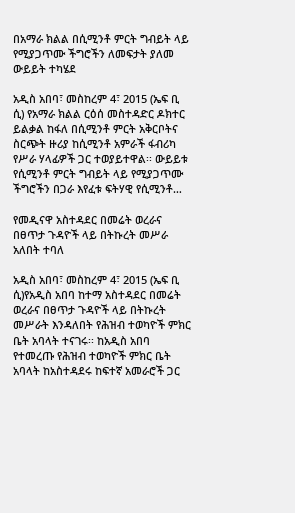በአማራ ክልል በሲሚንቶ ምርት ግብይት ላይ የሚያጋጥሙ ችግሮችን ለመፍታት ያለመ ውይይት ተካሄደ

አዲስ አበባ፣ መስከረም 4፣ 2015 (ኤፍ ቢ ሲ) የአማራ ክልል ርዕሰ መስተዳድር ዶክተር ይልቃል ከፋለ በሲሚንቶ ምርት አቅርቦትና ስርጭት ዙሪያ ከሲሚንቶ አምራች ፋብሪካ የሥራ ሃላፊዎች ጋር ተወያይተዋል፡፡ ውይይቱ የሲሚንቶ ምርት ግብይት ላይ የሚያጋጥሙ ችግሮችን በጋራ እየፈቱ ፍትሃዊ የሲሚንቶ…

የመዲናዋ አስተዳደር በመሬት ወረራና በፀጥታ ጉዳዮች ላይ በትኩረት መሥራ አለበት ተባለ

አዲስ አበባ፣ መስከረም 4፣ 2015 (ኤፍ ቢ ሲ)የአዲስ አበባ ከተማ አስተዳደር በመሬት ወረራና በፀጥታ ጉዳዮች ላይ በትኩረት መሥራት እንዳለበት የሕዝብ ተወካዮች ምክር ቤት አባላት ተናገሩ፡፡ ከአዲስ አበባ የተመረጡ የሕዝብ ተወካዮች ምክር ቤት አባላት ከአስተዳደሩ ከፍተኛ አመራሮች ጋር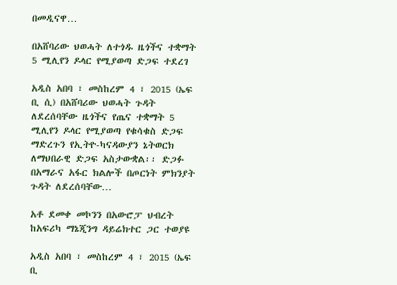በመዲናዋ…

በአሸባሪው ህወሓት ለተጎዱ ዜጎችና ተቋማት 5 ሚሊየን ዶላር የሚያወጣ ድጋፍ ተደረገ

አዲስ አበባ ፣ መስከረም 4 ፣ 2015 (ኤፍ ቢ ሲ) በአሸባሪው ህወሓት ጉዳት ለደረሰባቸው ዜጎችና የጤና ተቋማት 5 ሚሊየን ዶላር የሚያወጣ የቁሳቁስ ድጋፍ ማድረጉን የኢትዮ-ካናዳውያን ኔትወርክ ለማህበራዊ ድጋፍ አስታውቋል፡፡ ድጋፉ በአማራና አፋር ክልሎች በጦርነት ምክንያት ጉዳት ለደረሰባቸው…

አቶ ደመቀ መኮንን በአውሮፓ ህብረት ከአፍሪካ ማኔጂንግ ዳይሬክተር ጋር ተወያዩ

አዲስ አበባ ፣ መስከረም 4 ፣ 2015 (ኤፍ ቢ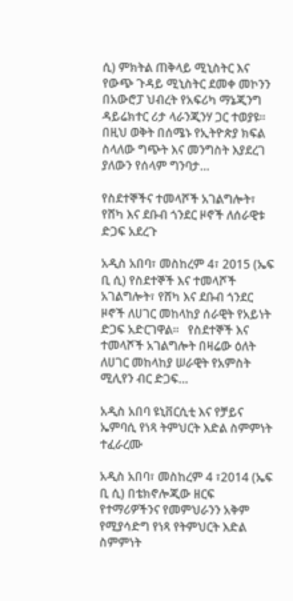ሲ) ምክትል ጠቅላይ ሚኒስትር እና የውጭ ጉዳይ ሚኒስትር ደመቀ መኮንን በአውሮፓ ህብረት የአፍሪካ ማኔጂንግ ዳይሬክተር ሪታ ላራንጂንሃ ጋር ተወያዩ። በዚህ ወቅት በሰሜኑ የኢትዮጵያ ክፍል ስላለው ግጭት እና መንግስት እያደረገ ያለውን የሰላም ግንባታ…

የስደተኞችና ተመላሾች አገልግሎት፣ የሸካ እና ደቡብ ጎንደር ዞኖች ለሰራዊቱ ድጋፍ አደረጉ

አዲስ አበባ፣ መስከረም 4፣ 2015 (ኤፍ ቢ ሲ) የስደተኞች እና ተመላሾች አገልግሎት፣ የሸካ እና ደቡብ ጎንደር ዞኖች ለሀገር መከላከያ ሰራዊት የአይነት ድጋፍ አድርገዋል፡፡   የስደተኞች እና ተመላሾች አገልግሎት በዛሬው ዕለት ለሀገር መከላከያ ሠራዊት የአምስት ሚሊየን ብር ድጋፍ…

አዲስ አበባ ዩኒቨርሲቲ እና የቻይና ኤምባሲ የነጻ ትምህርት እድል ስምምነት ተፈራረሙ

አዲስ አበባ፣ መስከረም 4 ፣2014 (ኤፍ ቢ ሲ) በቴክኖሎጂው ዘርፍ የተማሪዎችንና የመምህራንን አቅም የሚያሳድግ የነጻ የትምህርት እድል ስምምነት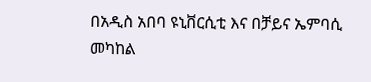በአዲስ አበባ ዩኒቨርሲቲ እና በቻይና ኤምባሲ መካከል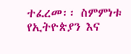ተፈረመ፡፡ ስምምነቱ የኢትዮጵያን እና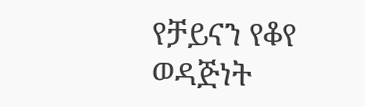የቻይናን የቆየ ወዳጅነት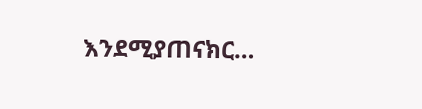እንደሚያጠናክር…